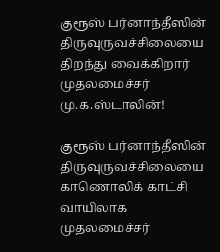குரூஸ் பர்னாந்தீஸின் திருவுருவச்சிலையை திறந்து வைக்கிறார் முதலமைச்சர் மு.க.ஸ்டாலின்!

குரூஸ் பர்னாந்தீஸின் திருவுருவச்சிலையை காணொலிக் காட்சி வாயிலாக முதலமைச்சர்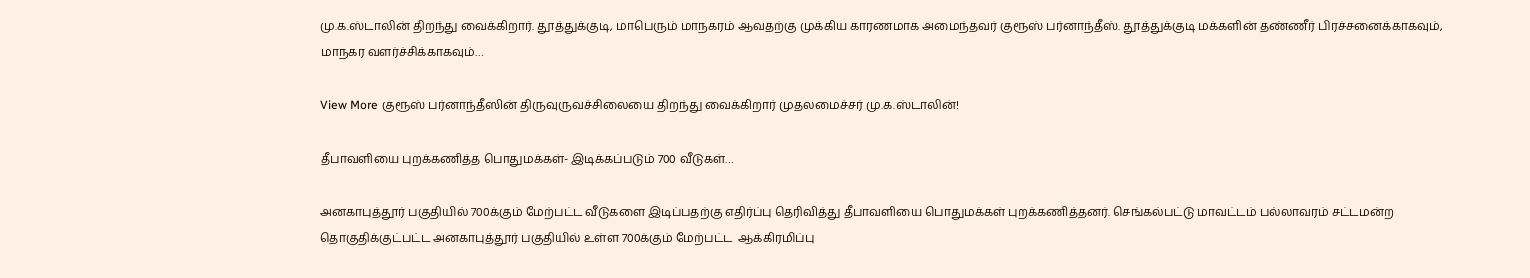மு.க.ஸ்டாலின் திறந்து வைக்கிறார். தூத்துக்குடி, மாபெரும் மாநகரம் ஆவதற்கு முக்கிய காரணமாக அமைந்தவர் குரூஸ் பர்னாந்தீஸ். தூத்துக்குடி மக்களின் தண்ணீர் பிரச்சனைக்காகவும், மாநகர வளர்ச்சிக்காகவும்…

View More குரூஸ் பர்னாந்தீஸின் திருவுருவச்சிலையை திறந்து வைக்கிறார் முதலமைச்சர் மு.க.ஸ்டாலின்!

தீபாவளியை புறக்கணித்த பொதுமக்கள்- இடிக்கப்படும் 700 வீடுகள்…

அனகாபுத்தூர் பகுதியில் 700க்கும் மேற்பட்ட வீடுகளை இடிப்பதற்கு எதிர்ப்பு தெரிவித்து தீபாவளியை பொதுமக்கள் புறக்கணித்தனர். செங்கல்பட்டு மாவட்டம் பல்லாவரம் சட்டமன்ற தொகுதிக்குட்பட்ட அனகாபுத்தூர் பகுதியில் உள்ள 700க்கும் மேற்பட்ட  ஆக்கிரமிப்பு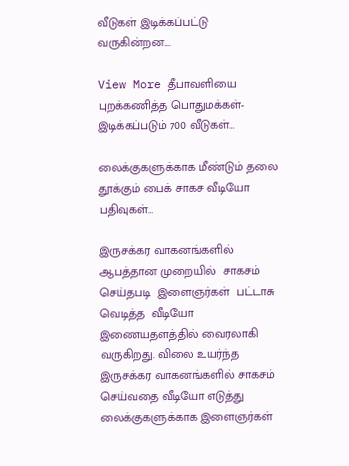வீடுகள் இடிக்கப்பட்டு வருகின்றன.…

View More தீபாவளியை புறக்கணித்த பொதுமக்கள்- இடிக்கப்படும் 700 வீடுகள்…

லைக்குகளுக்காக மீண்டும் தலை தூக்கும் பைக் சாகச வீடியோ பதிவுகள்…

இருசக்கர வாகனங்களில் ஆபத்தான முறையில்  சாகசம் செய்தபடி  இளைஞர்கள்  பட்டாசு வெடித்த  வீடியோ இணையதளத்தில் வைரலாகி வருகிறது. விலை உயர்ந்த  இருசக்கர வாகனங்களில் சாகசம் செய்வதை வீடியோ எடுத்து லைக்குகளுக்காக இளைஞர்கள்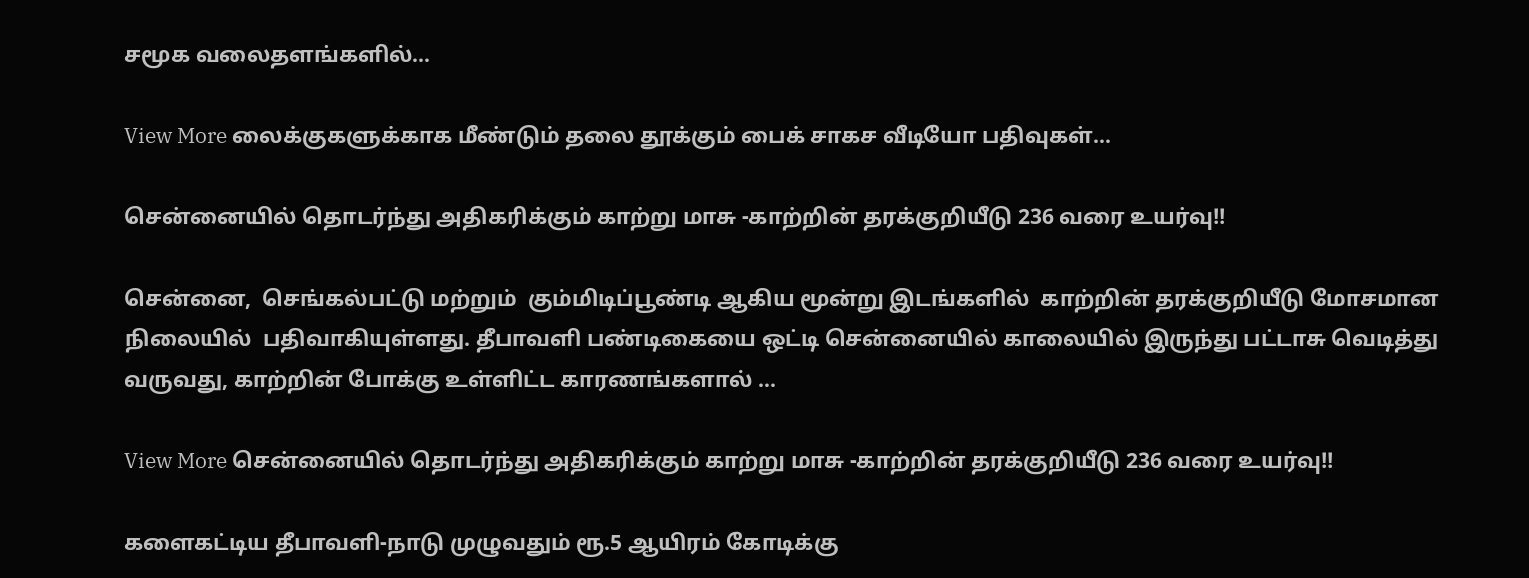சமூக வலைதளங்களில்…

View More லைக்குகளுக்காக மீண்டும் தலை தூக்கும் பைக் சாகச வீடியோ பதிவுகள்…

சென்னையில் தொடர்ந்து அதிகரிக்கும் காற்று மாசு -காற்றின் தரக்குறியீடு 236 வரை உயர்வு!!

சென்னை,  செங்கல்பட்டு மற்றும்  கும்மிடிப்பூண்டி ஆகிய மூன்று இடங்களில்  காற்றின் தரக்குறியீடு மோசமான நிலையில்  பதிவாகியுள்ளது. தீபாவளி பண்டிகையை ஒட்டி சென்னையில் காலையில் இருந்து பட்டாசு வெடித்து வருவது, காற்றின் போக்கு உள்ளிட்ட காரணங்களால் …

View More சென்னையில் தொடர்ந்து அதிகரிக்கும் காற்று மாசு -காற்றின் தரக்குறியீடு 236 வரை உயர்வு!!

களைகட்டிய தீபாவளி-நாடு முழுவதும் ரூ.5 ஆயிரம் கோடிக்கு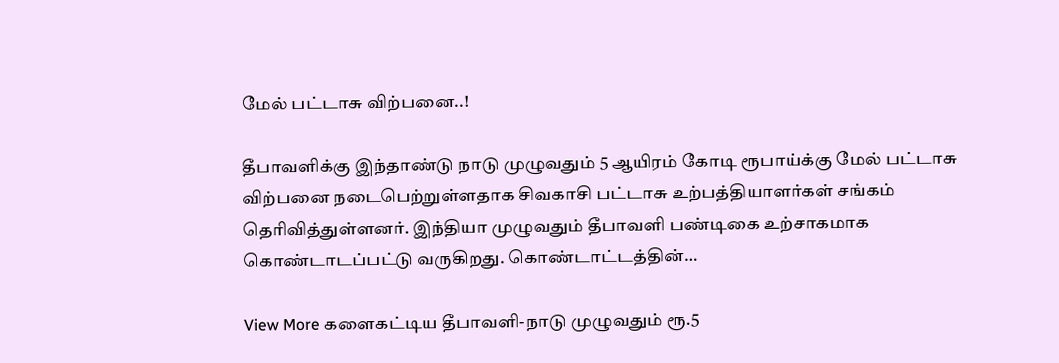மேல் பட்டாசு விற்பனை..!

தீபாவளிக்கு இந்தாண்டு நாடு முழுவதும் 5 ஆயிரம் கோடி ரூபாய்க்கு மேல் பட்டாசு விற்பனை நடைபெற்றுள்ளதாக சிவகாசி பட்டாசு உற்பத்தியாளர்கள் சங்கம்  தெரிவித்துள்ளனர். இந்தியா முழுவதும் தீபாவளி பண்டிகை உற்சாகமாக கொண்டாடப்பட்டு வருகிறது. கொண்டாட்டத்தின்…

View More களைகட்டிய தீபாவளி-நாடு முழுவதும் ரூ.5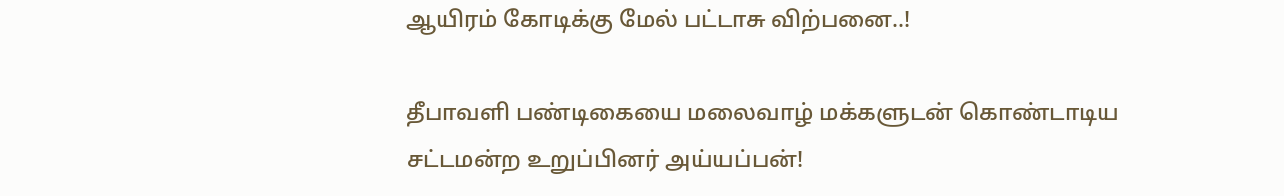ஆயிரம் கோடிக்கு மேல் பட்டாசு விற்பனை..!

தீபாவளி பண்டிகையை மலைவாழ் மக்களுடன் கொண்டாடிய சட்டமன்ற உறுப்பினர் அய்யப்பன்!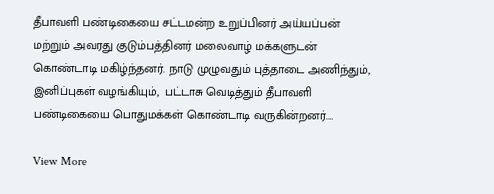தீபாவளி பண்டிகையை சட்டமன்ற உறுப்பினர் அய்யப்பன் மற்றும் அவரது குடும்பத்தினர் மலைவாழ் மக்களுடன் கொண்டாடி மகிழ்ந்தனர். நாடு முழுவதும் புத்தாடை அணிந்தும்,  இனிப்புகள் வழங்கியும்,  பட்டாசு வெடித்தும் தீபாவளி பண்டிகையை பொதுமக்கள் கொண்டாடி வருகின்றனர்.…

View More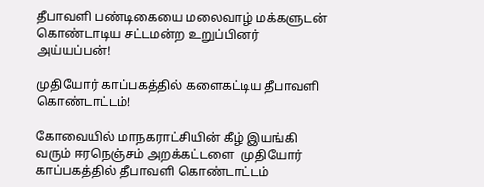தீபாவளி பண்டிகையை மலைவாழ் மக்களுடன் கொண்டாடிய சட்டமன்ற உறுப்பினர் அய்யப்பன்!

முதியோர் காப்பகத்தில் களைகட்டிய தீபாவளி கொண்டாட்டம்!

கோவையில் மாநகராட்சியின் கீழ் இயங்கி வரும் ஈரநெஞ்சம் அறக்கட்டளை  முதியோர் காப்பகத்தில் தீபாவளி கொண்டாட்டம்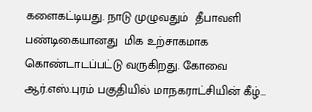களைகட்டியது. நாடு முழுவதும்  தீபாவளி பண்டிகையானது  மிக உற்சாகமாக கொண்டாடப்பட்டு வருகிறது. கோவை ஆர்.எஸ்.புரம் பகுதியில் மாநகராட்சியின் கீழ்…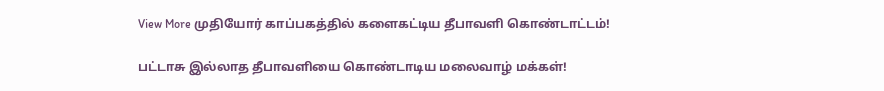View More முதியோர் காப்பகத்தில் களைகட்டிய தீபாவளி கொண்டாட்டம்!

பட்டாசு இல்லாத தீபாவளியை கொண்டாடிய மலைவாழ் மக்கள்!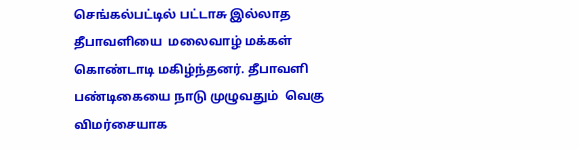செங்கல்பட்டில் பட்டாசு இல்லாத தீபாவளியை  மலைவாழ் மக்கள் கொண்டாடி மகிழ்ந்தனர். தீபாவளி பண்டிகையை நாடு முழுவதும்  வெகு விமர்சையாக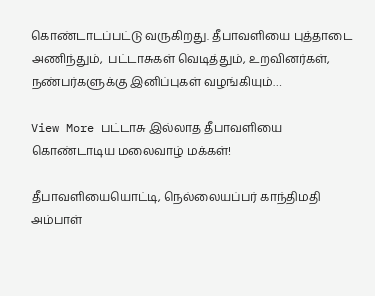கொண்டாடப்பட்டு வருகிறது. தீபாவளியை புத்தாடை அணிந்தும்,  பட்டாசுகள் வெடித்தும், உறவினர்கள்,  நண்பர்களுக்கு இனிப்புகள் வழங்கியும்…

View More பட்டாசு இல்லாத தீபாவளியை கொண்டாடிய மலைவாழ் மக்கள்!

தீபாவளியையொட்டி, நெல்லையப்பர் காந்திமதி அம்பாள்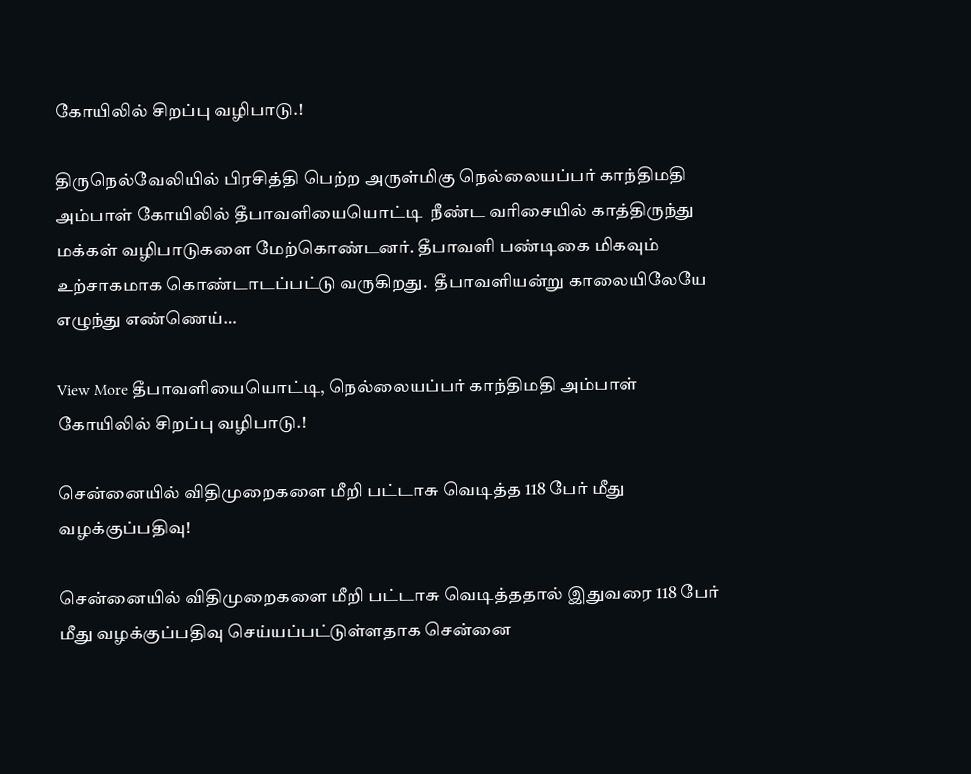கோயிலில் சிறப்பு வழிபாடு.!

திருநெல்வேலியில் பிரசித்தி பெற்ற அருள்மிகு நெல்லையப்பர் காந்திமதி அம்பாள் கோயிலில் தீபாவளியையொட்டி  நீண்ட வரிசையில் காத்திருந்து மக்கள் வழிபாடுகளை மேற்கொண்டனர். தீபாவளி பண்டிகை மிகவும் உற்சாகமாக கொண்டாடப்பட்டு வருகிறது.  தீபாவளியன்று காலையிலேயே எழுந்து எண்ணெய்…

View More தீபாவளியையொட்டி, நெல்லையப்பர் காந்திமதி அம்பாள் கோயிலில் சிறப்பு வழிபாடு.!

சென்னையில் விதிமுறைகளை மீறி பட்டாசு வெடித்த 118 பேர் மீது வழக்குப்பதிவு!

சென்னையில் விதிமுறைகளை மீறி பட்டாசு வெடித்ததால் இதுவரை 118 பேர் மீது வழக்குப்பதிவு செய்யப்பட்டுள்ளதாக சென்னை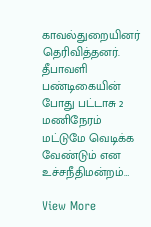காவல்துறையினர்  தெரிவித்தனர். தீபாவளி பண்டிகையின் போது பட்டாசு 2 மணிநேரம் மட்டுமே வெடிக்க வேண்டும் என உச்சநீதிமன்றம்…

View More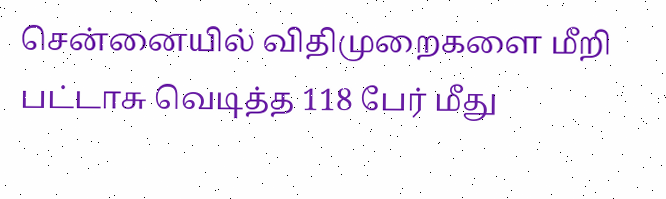சென்னையில் விதிமுறைகளை மீறி பட்டாசு வெடித்த 118 பேர் மீது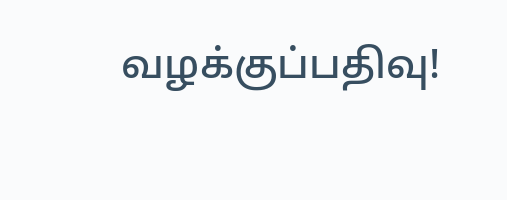வழக்குப்பதிவு!